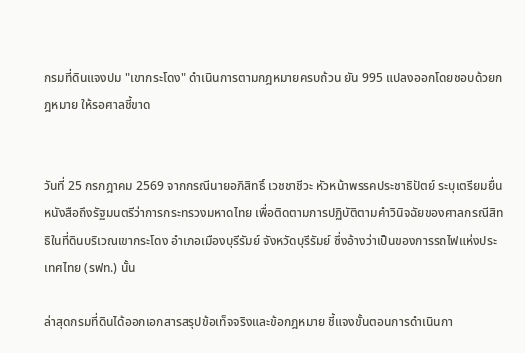กรมที่ดินแจงปม "เขากระโดง" ดำเนินการตามกฎหมายครบถ้วน ยัน 995 แปลงออกโดยชอบด้วยกฎหมาย ให้รอศาลชี้ขาด


วันที่ 25 กรกฎาคม 2569 จากกรณีนายอภิสิทธิ์ เวชชาชีวะ หัวหน้าพรรคประชาธิปัตย์ ระบุเตรียมยื่นหนังสือถึงรัฐมนตรีว่าการกระทรวงมหาดไทย เพื่อติดตามการปฏิบัติตามคำวินิจฉัยของศาลกรณีสิทธิในที่ดินบริเวณเขากระโดง อำเภอเมืองบุรีรัมย์ จังหวัดบุรีรัมย์ ซึ่งอ้างว่าเป็นของการรถไฟแห่งประเทศไทย (รฟท.) นั้น

ล่าสุดกรมที่ดินได้ออกเอกสารสรุปข้อเท็จจริงและข้อกฎหมาย ชี้แจงขั้นตอนการดำเนินกา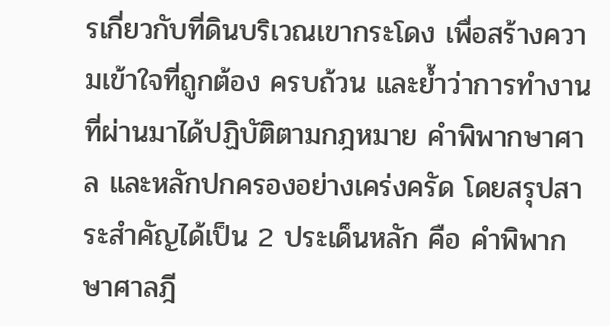รเกี่ยวกับที่ดินบริเวณเขากระโดง เพื่อสร้างความเข้าใจที่ถูกต้อง ครบถ้วน และย้ำว่าการทำงานที่ผ่านมาได้ปฏิบัติตามกฎหมาย คำพิพากษาศาล และหลักปกครองอย่างเคร่งครัด โดยสรุปสาระสำคัญได้เป็น 2 ประเด็นหลัก คือ คำพิพากษาศาลฎี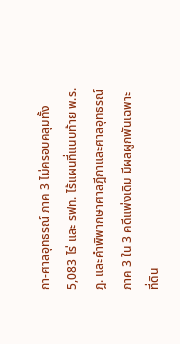กา-ศาลอุทธรณ์ ภาค 3 ไม่ครอบคลุมทั้ง 5,083 ไร่ และ รฟท. ไร้แผนที่แนบท้าย พ.ร.ฎ. และคำพิพากษาศาลฎีกาและศาลอุทธรณ์ภาค 3 ใน 3 คดีแพ่งเดิม มีผลผูกพันเฉพาะที่ดิน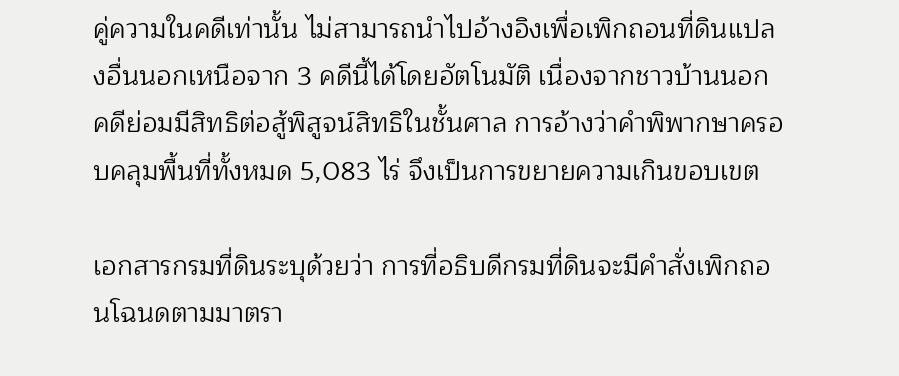คู่ความในคดีเท่านั้น ไม่สามารถนำไปอ้างอิงเพื่อเพิกถอนที่ดินแปลงอื่นนอกเหนือจาก 3 คดีนี้ได้โดยอัตโนมัติ เนื่องจากชาวบ้านนอกคดีย่อมมีสิทธิต่อสู้พิสูจน์สิทธิในชั้นศาล การอ้างว่าคำพิพากษาครอบคลุมพื้นที่ทั้งหมด 5,083 ไร่ จึงเป็นการขยายความเกินขอบเขต

เอกสารกรมที่ดินระบุด้วยว่า การที่อธิบดีกรมที่ดินจะมีคำสั่งเพิกถอนโฉนดตามมาตรา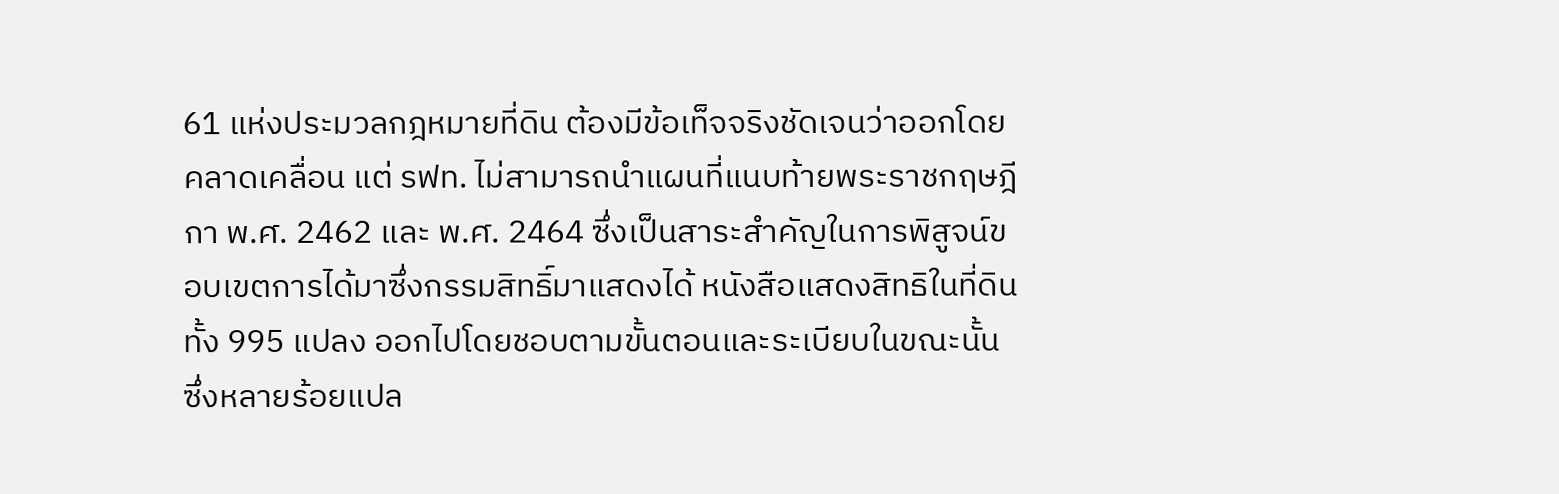61 แห่งประมวลกฎหมายที่ดิน ต้องมีข้อเท็จจริงชัดเจนว่าออกโดยคลาดเคลื่อน แต่ รฟท. ไม่สามารถนำแผนที่แนบท้ายพระราชกฤษฎีกา พ.ศ. 2462 และ พ.ศ. 2464 ซึ่งเป็นสาระสำคัญในการพิสูจน์ขอบเขตการได้มาซึ่งกรรมสิทธิ์มาแสดงได้ หนังสือแสดงสิทธิในที่ดินทั้ง 995 แปลง ออกไปโดยชอบตามขั้นตอนและระเบียบในขณะนั้น ซึ่งหลายร้อยแปล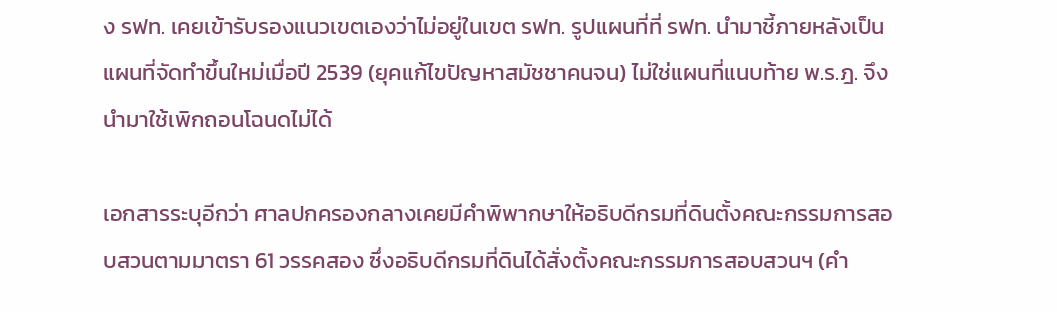ง รฟท. เคยเข้ารับรองแนวเขตเองว่าไม่อยู่ในเขต รฟท. รูปแผนที่ที่ รฟท. นำมาชี้ภายหลังเป็นแผนที่จัดทำขึ้นใหม่เมื่อปี 2539 (ยุคแก้ไขปัญหาสมัชชาคนจน) ไม่ใช่แผนที่แนบท้าย พ.ร.ฎ. จึงนำมาใช้เพิกถอนโฉนดไม่ได้

เอกสารระบุอีกว่า ศาลปกครองกลางเคยมีคำพิพากษาให้อธิบดีกรมที่ดินตั้งคณะกรรมการสอบสวนตามมาตรา 61 วรรคสอง ซึ่งอธิบดีกรมที่ดินได้สั่งตั้งคณะกรรมการสอบสวนฯ (คำ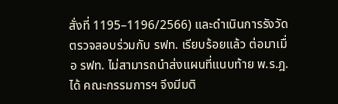สั่งที่ 1195–1196/2566) และดำเนินการรังวัดตรวจสอบร่วมกับ รฟท. เรียบร้อยแล้ว ต่อมาเมื่อ รฟท. ไม่สามารถนำส่งแผนที่แนบท้าย พ.ร.ฎ. ได้ คณะกรรมการฯ จึงมีมติ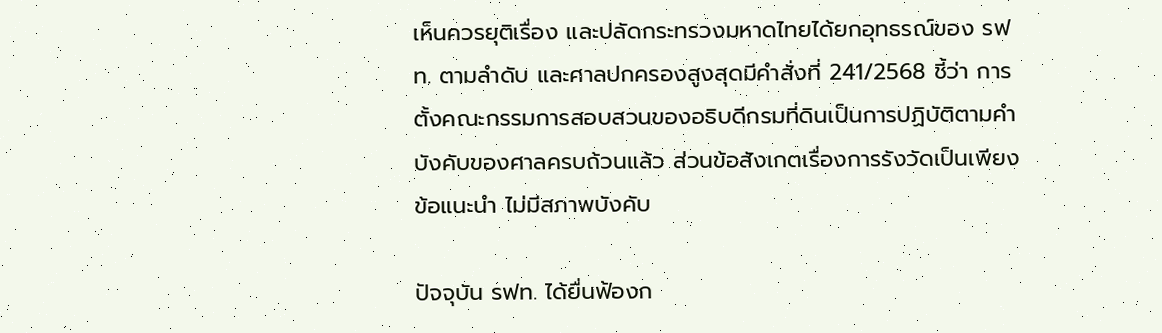เห็นควรยุติเรื่อง และปลัดกระทรวงมหาดไทยได้ยกอุทธรณ์ของ รฟท. ตามลำดับ และศาลปกครองสูงสุดมีคำสั่งที่ 241/2568 ชี้ว่า การตั้งคณะกรรมการสอบสวนของอธิบดีกรมที่ดินเป็นการปฏิบัติตามคำบังคับของศาลครบถ้วนแล้ว ส่วนข้อสังเกตเรื่องการรังวัดเป็นเพียงข้อแนะนำ ไม่มีสภาพบังคับ

ปัจจุบัน รฟท. ได้ยื่นฟ้องก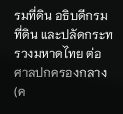รมที่ดิน อธิบดีกรมที่ดิน และปลัดกระทรวงมหาดไทย ต่อศาลปกครองกลาง (ค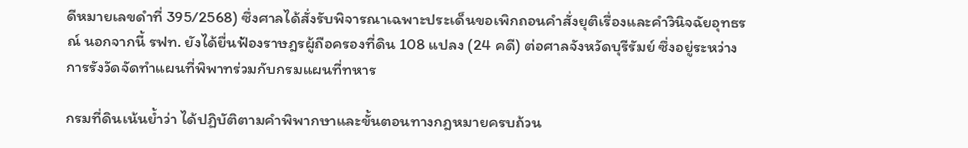ดีหมายเลขดำที่ 395/2568) ซึ่งศาลได้สั่งรับพิจารณาเฉพาะประเด็นขอเพิกถอนคำสั่งยุติเรื่องและคำวินิจฉัยอุทธรณ์ นอกจากนี้ รฟท. ยังได้ยื่นฟ้องราษฎรผู้ถือครองที่ดิน 108 แปลง (24 คดี) ต่อศาลจังหวัดบุรีรัมย์ ซึ่งอยู่ระหว่างการรังวัดจัดทำแผนที่พิพาทร่วมกับกรมแผนที่ทหาร

กรมที่ดินเน้นย้ำว่า ได้ปฏิบัติตามคำพิพากษาและขั้นตอนทางกฎหมายครบถ้วน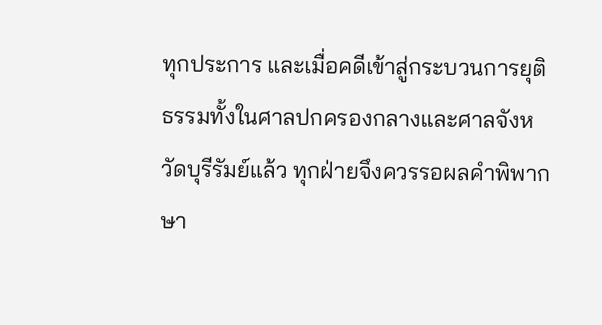ทุกประการ และเมื่อคดีเข้าสู่กระบวนการยุติธรรมทั้งในศาลปกครองกลางและศาลจังหวัดบุรีรัมย์แล้ว ทุกฝ่ายจึงควรรอผลคำพิพากษา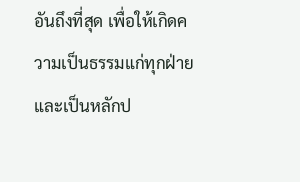อันถึงที่สุด เพื่อให้เกิดความเป็นธรรมแก่ทุกฝ่ายและเป็นหลักป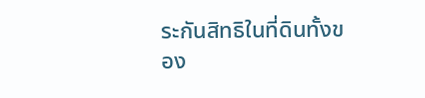ระกันสิทธิในที่ดินทั้งของ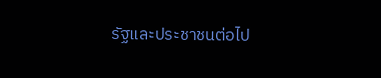รัฐและประชาชนต่อไป